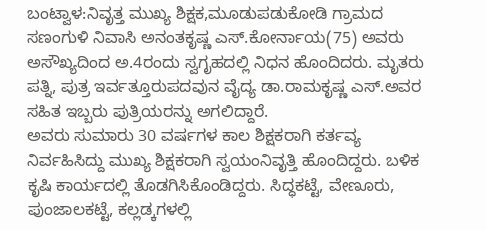ಬಂಟ್ವಾಳ:ನಿವೃತ್ತ ಮುಖ್ಯ ಶಿಕ್ಷಕ,ಮೂಡುಪಡುಕೋಡಿ ಗ್ರಾಮದ ಸಣಂಗುಳಿ ನಿವಾಸಿ ಅನಂತಕೃಷ್ಣ ಎಸ್.ಕೋರ್ನಾಯ(75) ಅವರು ಅಸೌಖ್ಯದಿಂದ ಅ.4ರಂದು ಸ್ವಗೃಹದಲ್ಲಿ ನಿಧನ ಹೊಂದಿದರು. ಮೃತರು ಪತ್ನಿ, ಪುತ್ರ ಇರ್ವತ್ತೂರುಪದವುನ ವೈದ್ಯ ಡಾ.ರಾಮಕೃಷ್ಣ ಎಸ್.ಅವರ ಸಹಿತ ಇಬ್ಬರು ಪುತ್ರಿಯರನ್ನು ಅಗಲಿದ್ದಾರೆ.
ಅವರು ಸುಮಾರು 30 ವರ್ಷಗಳ ಕಾಲ ಶಿಕ್ಷಕರಾಗಿ ಕರ್ತವ್ಯ ನಿರ್ವಹಿಸಿದ್ದು ಮುಖ್ಯ ಶಿಕ್ಷಕರಾಗಿ ಸ್ವಯಂನಿವೃತ್ತಿ ಹೊಂದಿದ್ದರು. ಬಳಿಕ ಕೃಷಿ ಕಾರ್ಯದಲ್ಲಿ ತೊಡಗಿಸಿಕೊಂಡಿದ್ದರು. ಸಿದ್ಧಕಟ್ಟೆ, ವೇಣೂರು, ಪುಂಜಾಲಕಟ್ಟೆ, ಕಲ್ಲಡ್ಕಗಳಲ್ಲಿ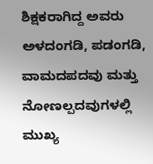ಶಿಕ್ಷಕರಾಗಿದ್ದ ಅವರು ಅಳದಂಗಡಿ, ಪಡಂಗಡಿ, ವಾಮದಪದವು ಮತ್ತು ನೋಣಲ್ಪದವುಗಳಲ್ಲಿ ಮುಖ್ಯ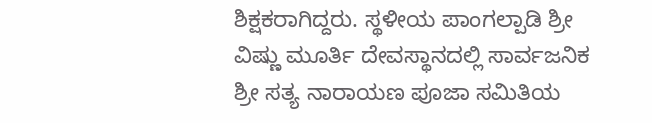ಶಿಕ್ಷಕರಾಗಿದ್ದರು. ಸ್ಥಳೀಯ ಪಾಂಗಲ್ಪಾಡಿ ಶ್ರೀ ವಿಷ್ಣು ಮೂರ್ತಿ ದೇವಸ್ಥಾನದಲ್ಲಿ ಸಾರ್ವಜನಿಕ ಶ್ರೀ ಸತ್ಯ ನಾರಾಯಣ ಪೂಜಾ ಸಮಿತಿಯ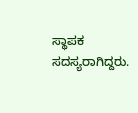ಸ್ಥಾಪಕ ಸದಸ್ಯರಾಗಿದ್ದರು.